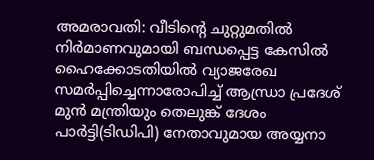അമരാവതി: വീടിന്‍റെ ചുറ്റുമതിൽ നിർമാണവുമായി ബന്ധപ്പെട്ട കേസിൽ ഹൈക്കോടതിയിൽ വ്യാജരേഖ സമർപ്പിച്ചെന്നാരോപിച്ച് ആന്ധ്രാ പ്രദേശ് മുൻ മന്ത്രിയും തെലുങ്ക് ദേശം പാർട്ടി(ടിഡിപി) നേതാവുമായ ‌അയ്യനാ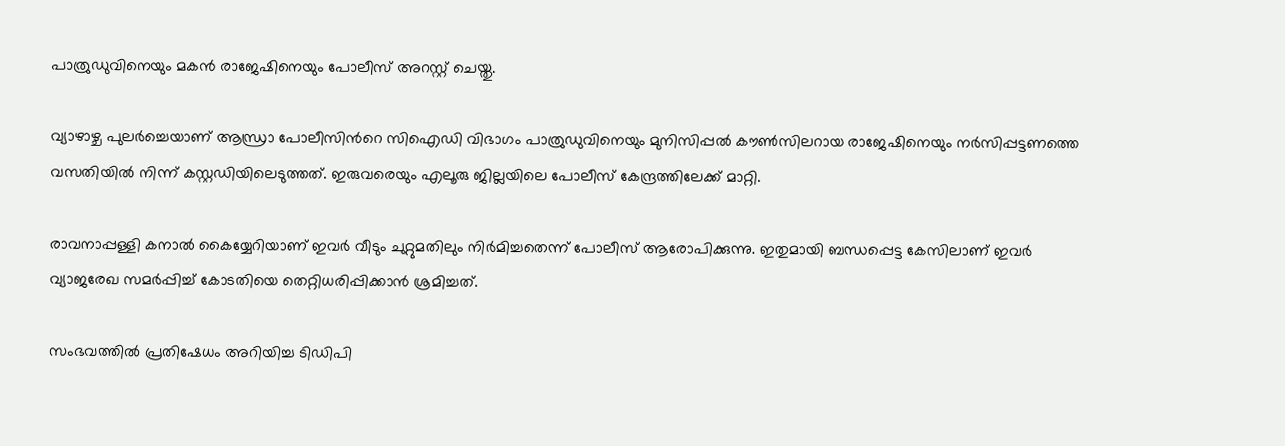പാത്രുഡുവിനെയും മകൻ രാജേഷിനെയും പോലീസ് അറസ്റ്റ് ചെയ്തു.

വ്യാഴാഴ്ച പുലർച്ചെയാണ് ആന്ധ്രാ പോലീസിന്‍റെ സിഐഡി വിഭാഗം പാത്രുഡുവിനെയും മുനിസിപ്പൽ കൗൺസിലറായ രാജേഷിനെയും നർസിപ്പട്ടണത്തെ വസതിയിൽ നിന്ന് കസ്റ്റഡിയിലെടുത്തത്. ഇരുവരെയും എലൂരു ജില്ലയിലെ പോലീസ് കേന്ദ്രത്തിലേക്ക് മാറ്റി.

രാവനാപ്പള്ളി കനാൽ കൈയ്യേറിയാണ് ഇവർ വീടും ചുറ്റുമതിലും നിർമിച്ചതെന്ന് പോലീസ് ആരോപിക്കുന്നു. ഇതുമായി ബന്ധപ്പെട്ട കേസിലാണ് ഇവർ വ്യാജരേഖ സമർപ്പിച്ച് കോടതിയെ തെറ്റിധരിപ്പിക്കാൻ ശ്രമിച്ചത്.

സംഭവത്തിൽ പ്രതിഷേധം അറിയിച്ച ടിഡിപി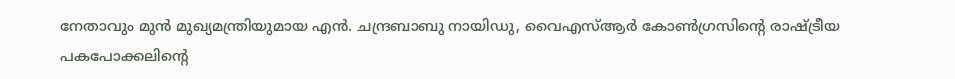നേതാവും മുൻ മുഖ്യമന്ത്രിയുമായ എൻ. ചന്ദ്രബാബു നായിഡു, വൈഎസ്ആർ കോൺഗ്രസിന്‍റെ രാഷ്ട്രീയ പകപോക്കലിന്‍റെ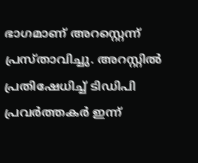ഭാഗമാണ് അറസ്റ്റെന്ന് പ്രസ്താവിച്ചു. അറസ്റ്റിൽ പ്രതിഷേധിച്ച് ടിഡിപി പ്രവർത്തകർ ഇന്ന്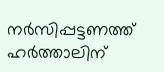നർസിപ്പട്ടണത്ത് ഹർത്താലിന്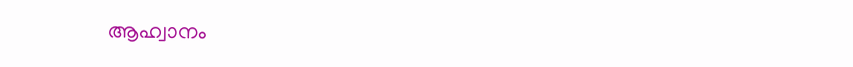ആഹ്വാനം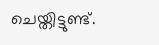ചെയ്തിട്ടുണ്ട്.